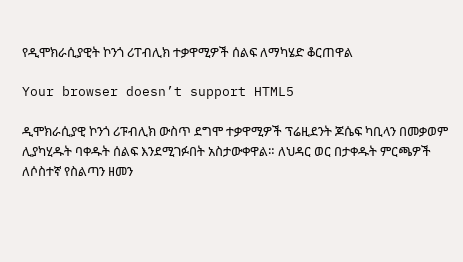የዲሞክራሲያዊት ኮንጎ ሪፐብሊክ ተቃዋሚዎች ሰልፍ ለማካሄድ ቆርጠዋል

Your browser doesn’t support HTML5

ዲሞክራሲያዊ ኮንጎ ሪፑብሊክ ውስጥ ደግሞ ተቃዋሚዎች ፕሬዚደንት ጆሴፍ ካቢላን በመቃወም ሊያካሂዱት ባቀዱት ሰልፍ እንደሚገፉበት አስታውቀዋል። ለህዳር ወር በታቀዱት ምርጫዎች ለሶስተኛ የስልጣን ዘመን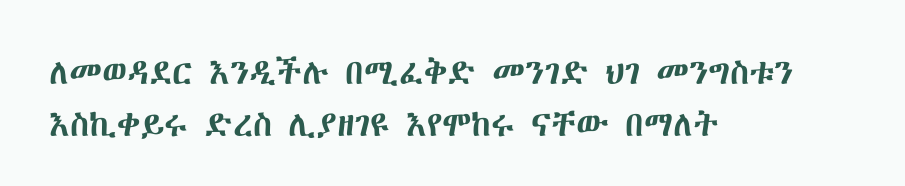ለመወዳደር እንዲችሉ በሚፈቅድ መንገድ ህገ መንግስቱን እስኪቀይሩ ድረስ ሊያዘገዩ እየሞከሩ ናቸው በማለት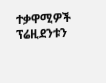ተቃዋሚዎች ፕሬዚደንቱን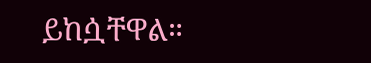ይከሷቸዋል።